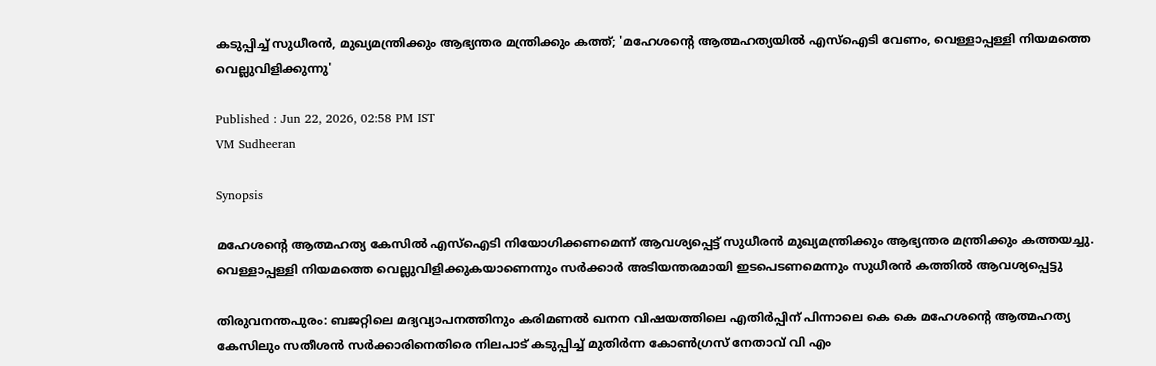കടുപ്പിച്ച് സുധീരൻ, മുഖ്യമന്ത്രിക്കും ആഭ്യന്തര മന്ത്രിക്കും കത്ത്; 'മഹേശന്റെ ആത്മഹത്യയിൽ എസ്ഐടി വേണം, വെള്ളാപ്പള്ളി നിയമത്തെ വെല്ലുവിളിക്കുന്നു'

Published : Jun 22, 2026, 02:58 PM IST
VM Sudheeran

Synopsis

മഹേശന്റെ ആത്മഹത്യ കേസിൽ എസ്ഐടി നിയോഗിക്കണമെന്ന് ആവശ്യപ്പെട്ട് സുധീരൻ മുഖ്യമന്ത്രിക്കും ആഭ്യന്തര മന്ത്രിക്കും കത്തയച്ചു. വെള്ളാപ്പള്ളി നിയമത്തെ വെല്ലുവിളിക്കുകയാണെന്നും സർക്കാർ അടിയന്തരമായി ഇടപെടണമെന്നും സുധീരൻ കത്തിൽ ആവശ്യപ്പെട്ടു

തിരുവനന്തപുരം: ബജറ്റിലെ മദ്യവ്യാപനത്തിനും കരിമണല്‍ ഖനന വിഷയത്തിലെ എതിർപ്പിന് പിന്നാലെ കെ കെ മഹേശന്റെ ആത്മഹത്യ കേസിലും സതീശൻ സർക്കാരിനെതിരെ നിലപാട് കടുപ്പിച്ച് മുതിർന്ന കോൺഗ്രസ് നേതാവ് വി എം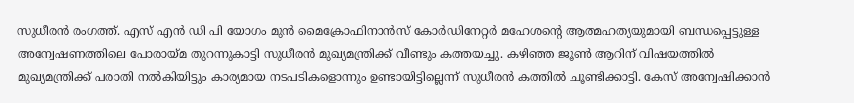സുധീരൻ രംഗത്ത്. എസ് എൻ ഡി പി യോഗം മുൻ മൈക്രോഫിനാൻസ് കോർഡിനേറ്റർ മഹേശന്റെ ആത്മഹത്യയുമായി ബന്ധപ്പെട്ടുള്ള അന്വേഷണത്തിലെ പോരായ്മ തുറന്നുകാട്ടി സുധീരൻ മുഖ്യമന്ത്രിക്ക് വീണ്ടും കത്തയച്ചു. കഴിഞ്ഞ ജൂൺ ആറിന് വിഷയത്തിൽ മുഖ്യമന്ത്രിക്ക് പരാതി നൽകിയിട്ടും കാര്യമായ നടപടികളൊന്നും ഉണ്ടായിട്ടില്ലെന്ന് സുധീരൻ കത്തിൽ ചൂണ്ടിക്കാട്ടി. കേസ് അന്വേഷിക്കാൻ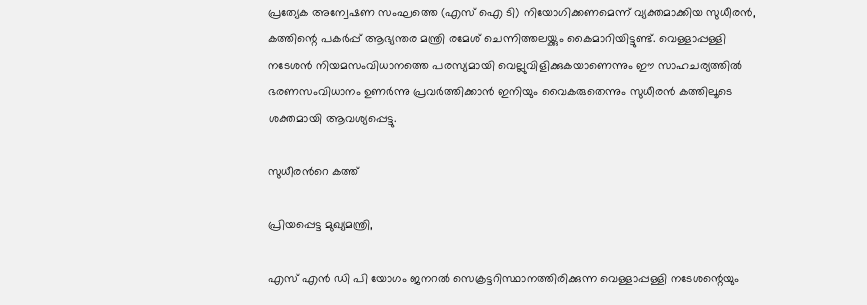പ്രത്യേക അന്വേഷണ സംഘത്തെ (എസ് ഐ ടി) നിയോഗിക്കണമെന്ന് വ്യക്തമാക്കിയ സുധീരൻ, കത്തിന്റെ പകർപ്പ് ആഭ്യന്തര മന്ത്രി രമേശ് ചെന്നിത്തലയ്ക്കും കൈമാറിയിട്ടുണ്ട്. വെള്ളാപ്പള്ളി നടേശൻ നിയമസംവിധാനത്തെ പരസ്യമായി വെല്ലുവിളിക്കുകയാണെന്നും ഈ സാഹചര്യത്തിൽ ഭരണസംവിധാനം ഉണർന്നു പ്രവർത്തിക്കാൻ ഇനിയും വൈകരുതെന്നും സുധീരൻ കത്തിലൂടെ ശക്തമായി ആവശ്യപ്പെട്ടു.

സുധീരന്‍റെ കത്ത്

പ്രിയപ്പെട്ട മുഖ്യമന്ത്രി,

എസ് എന്‍ ഡി പി യോഗം ജനറല്‍ സെക്രട്ടറിസ്ഥാനത്തിരിക്കുന്ന വെള്ളാപ്പള്ളി നടേശന്റെയും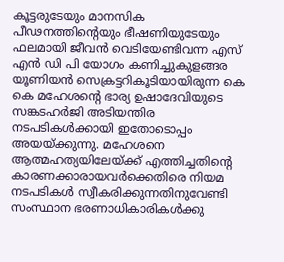കൂട്ടരുടേയും മാനസിക പീഢനത്തിന്റെയും ഭീഷണിയുടേയും ഫലമായി ജീവന്‍ വെടിയേണ്ടിവന്ന എസ് എന്‍ ഡി പി യോഗം കണിച്ചുകുളങ്ങര യൂണിയന്‍ സെക്രട്ടറികൂടിയായിരുന്ന കെ കെ മഹേശന്റെ ഭാര്യ ഉഷാദേവിയുടെ സങ്കടഹര്‍ജി അടിയന്തിര നടപടികള്‍ക്കായി ഇതോടൊപ്പം അയയ്ക്കുന്നു. മഹേശനെ ആത്മഹത്യയിലേയ്ക്ക് എത്തിച്ചതിന്റെ കാരണക്കാരായവര്‍ക്കെതിരെ നിയമ നടപടികള്‍ സ്വീകരിക്കുന്നതിനുവേണ്ടി സംസ്ഥാന ഭരണാധികാരികള്‍ക്കു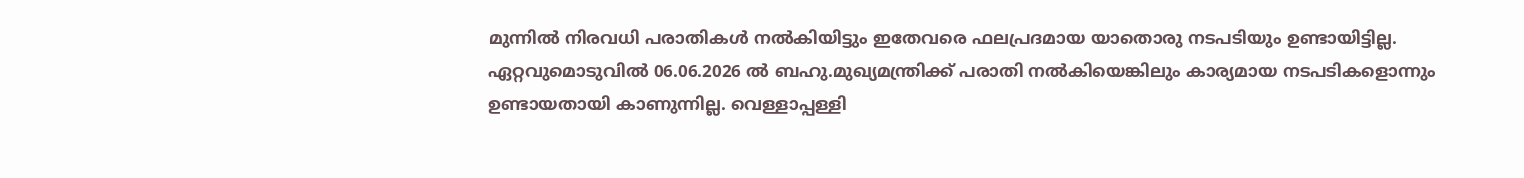മുന്നില്‍ നിരവധി പരാതികള്‍ നല്‍കിയിട്ടും ഇതേവരെ ഫലപ്രദമായ യാതൊരു നടപടിയും ഉണ്ടായിട്ടില്ല. ഏറ്റവുമൊടുവില്‍ 06.06.2026 ല്‍ ബഹു.മുഖ്യമന്ത്രിക്ക് പരാതി നല്‍കിയെങ്കിലും കാര്യമായ നടപടികളൊന്നും ഉണ്ടായതായി കാണുന്നില്ല. വെള്ളാപ്പള്ളി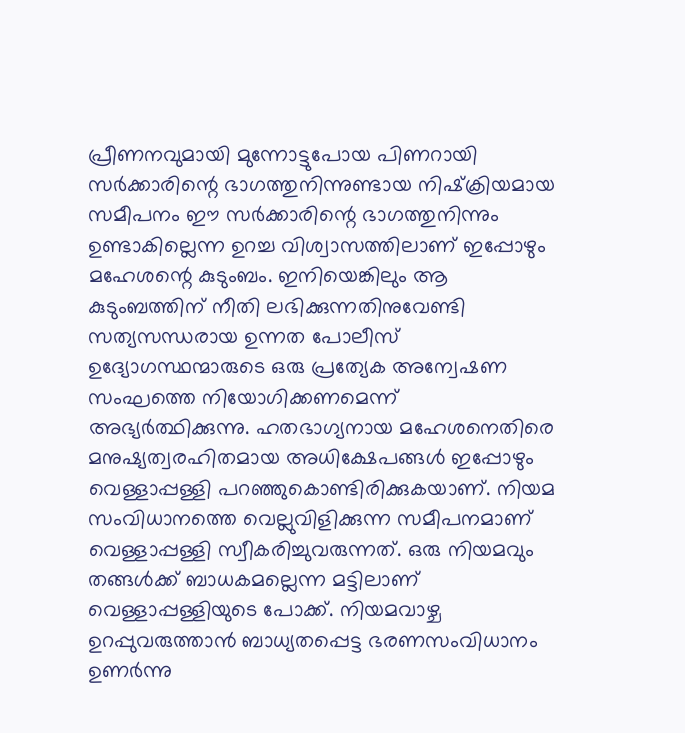പ്രീണനവുമായി മുന്നോട്ടുപോയ പിണറായി സര്‍ക്കാരിന്റെ ഭാഗത്തുനിന്നുണ്ടായ നിഷ്‌ക്രിയമായ സമീപനം ഈ സര്‍ക്കാരിന്റെ ഭാഗത്തുനിന്നും ഉണ്ടാകില്ലെന്ന ഉറച്ച വിശ്വാസത്തിലാണ് ഇപ്പോഴും മഹേശന്റെ കുടുംബം. ഇനിയെങ്കിലും ആ കുടുംബത്തിന് നീതി ലഭിക്കുന്നതിനുവേണ്ടി സത്യസന്ധരായ ഉന്നത പോലീസ് ഉദ്യോഗസ്ഥന്മാരുടെ ഒരു പ്രത്യേക അന്വേഷണ സംഘത്തെ നിയോഗിക്കണമെന്ന് അഭ്യര്‍ത്ഥിക്കുന്നു. ഹതഭാഗ്യനായ മഹേശനെതിരെ മനുഷ്യത്വരഹിതമായ അധിക്ഷേപങ്ങള്‍ ഇപ്പോഴും വെള്ളാപ്പള്ളി പറഞ്ഞുകൊണ്ടിരിക്കുകയാണ്. നിയമ സംവിധാനത്തെ വെല്ലുവിളിക്കുന്ന സമീപനമാണ് വെള്ളാപ്പള്ളി സ്വീകരിച്ചുവരുന്നത്. ഒരു നിയമവും തങ്ങള്‍ക്ക് ബാധകമല്ലെന്ന മട്ടിലാണ് വെള്ളാപ്പള്ളിയുടെ പോക്ക്. നിയമവാഴ്ച ഉറപ്പുവരുത്താന്‍ ബാധ്യതപ്പെട്ട ഭരണസംവിധാനം ഉണര്‍ന്നു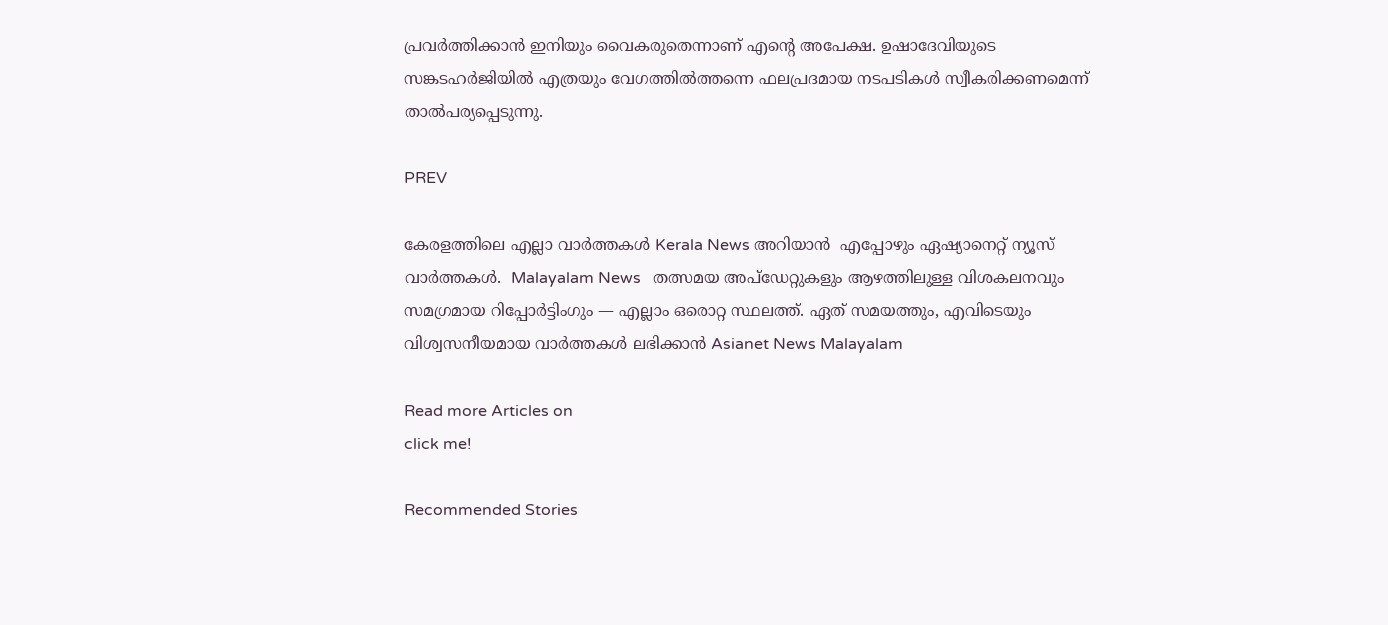പ്രവര്‍ത്തിക്കാന്‍ ഇനിയും വൈകരുതെന്നാണ് എന്റെ അപേക്ഷ. ഉഷാദേവിയുടെ സങ്കടഹര്‍ജിയില്‍ എത്രയും വേഗത്തില്‍ത്തന്നെ ഫലപ്രദമായ നടപടികള്‍ സ്വീകരിക്കണമെന്ന് താല്‍പര്യപ്പെടുന്നു.

PREV

കേരളത്തിലെ എല്ലാ വാർത്തകൾ Kerala News അറിയാൻ  എപ്പോഴും ഏഷ്യാനെറ്റ് ന്യൂസ് വാർത്തകൾ.  Malayalam News   തത്സമയ അപ്‌ഡേറ്റുകളും ആഴത്തിലുള്ള വിശകലനവും സമഗ്രമായ റിപ്പോർട്ടിംഗും — എല്ലാം ഒരൊറ്റ സ്ഥലത്ത്. ഏത് സമയത്തും, എവിടെയും വിശ്വസനീയമായ വാർത്തകൾ ലഭിക്കാൻ Asianet News Malayalam

Read more Articles on
click me!

Recommended Stories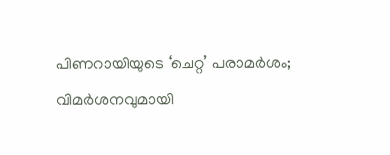പിണറായിയുടെ ‘ചെറ്റ’ പരാമർശം; വിമർശനവുമായി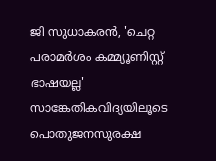ജി സുധാകരൻ, 'ചെറ്റ പരാമർശം കമ്മ്യൂണിസ്റ്റ് ഭാഷയല്ല'
സാങ്കേതികവിദ്യയിലൂടെ പൊതുജനസുരക്ഷ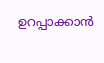ഉറപ്പാക്കാൻ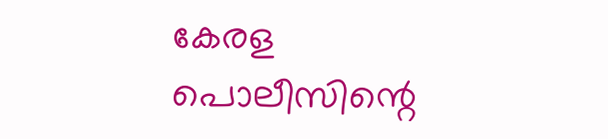കേരള പൊലീസിന്റെ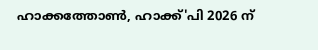ഹാക്കത്തോൺ, ഹാക്ക്'പി 2026 ന്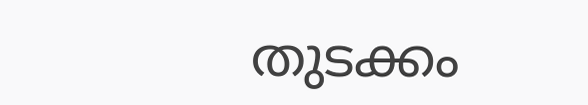തുടക്കം